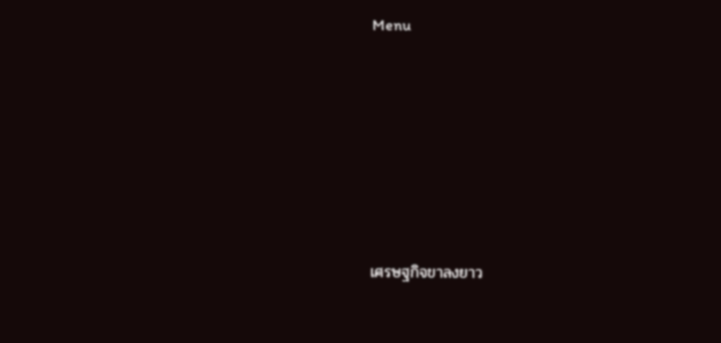Menu






เศรษฐกิจขาลงยาว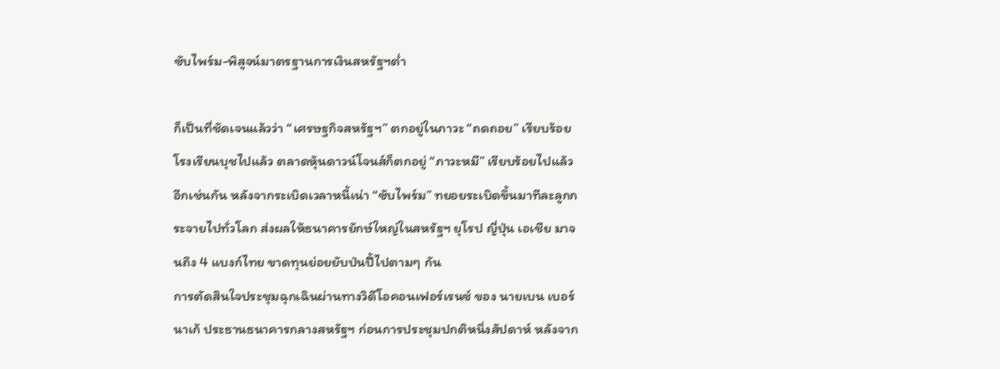ซับไพร์ม-พิสูจน์มาตรฐานการเงินสหรัฐฯต่ำ

ก็เป็นที่ชัดเจนแล้วว่า “เศรษฐกิจสหรัฐฯ” ตกอยู่ในภาวะ “ถดถอย” เรียบร้อยโรงเรียนบุชไปแล้ว ตลาดหุ้นดาวน์โจนส์ก็ตกอยู่ “ภาวะหมี” เรียบร้อยไปแล้วอีกเช่นกัน หลังจากระเบิดเวลาหนี้เน่า “ซับไพร์ม” ทยอยระเบิดขึ้นมาทีละลูกกระจายไปทั่วโลก ส่งผลให้ธนาคารยักษ์ใหญ่ในสหรัฐฯ ยุโรป ญี่ปุ่น เอเชีย มาจนถึง 4 แบงก์ไทย ขาดทุนย่อยยับป่นปี้ไปตามๆ กัน
การตัดสินใจประชุมฉุกเฉินผ่านทางวิดีโอคอนเฟอร์เรนซ์ ของ นายเบน เบอร์นาเก้ ประธานธนาคารกลางสหรัฐฯ ก่อนการประชุมปกติหนึ่งสัปดาห์ หลังจาก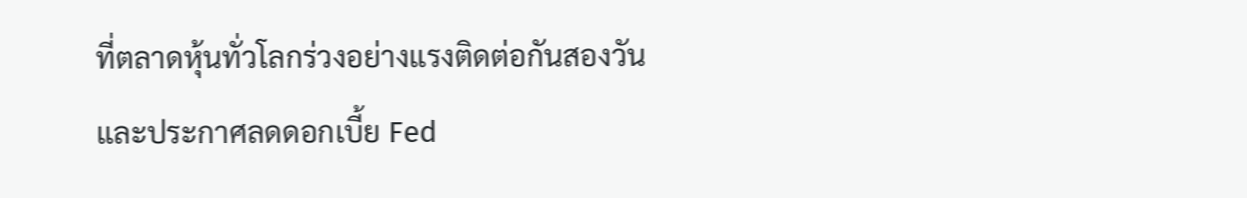ที่ตลาดหุ้นทั่วโลกร่วงอย่างแรงติดต่อกันสองวัน และประกาศลดดอกเบี้ย Fed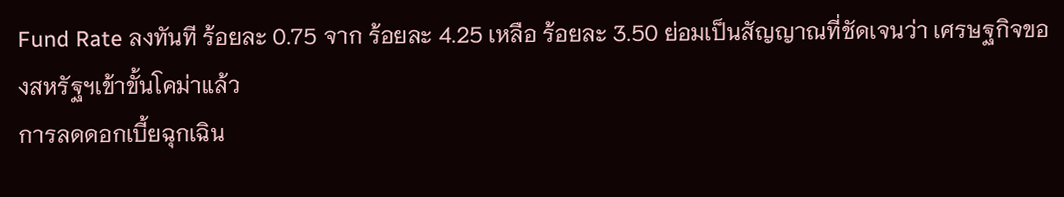Fund Rate ลงทันที ร้อยละ 0.75 จาก ร้อยละ 4.25 เหลือ ร้อยละ 3.50 ย่อมเป็นสัญญาณที่ชัดเจนว่า เศรษฐกิจของสหรัฐฯเข้าขั้นโคม่าแล้ว
การลดดอกเบี้ยฉุกเฉิน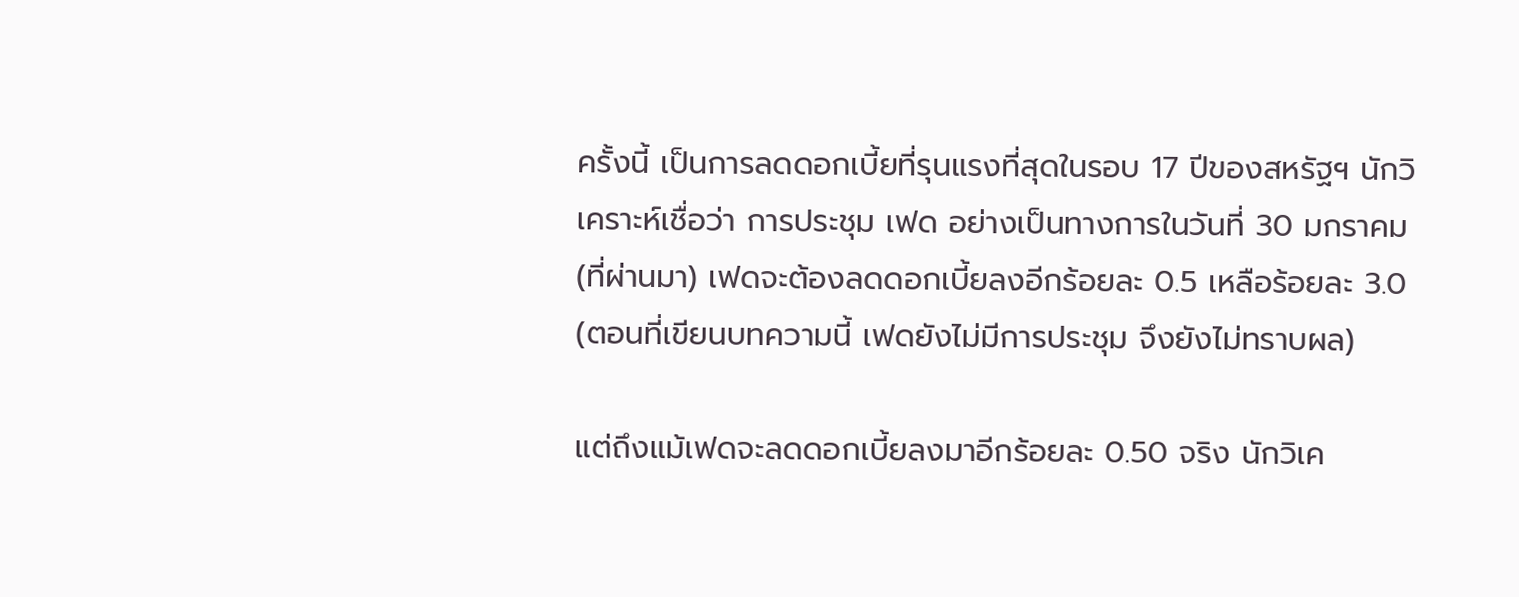ครั้งนี้ เป็นการลดดอกเบี้ยที่รุนแรงที่สุดในรอบ 17 ปีของสหรัฐฯ นักวิเคราะห์เชื่อว่า การประชุม เฟด อย่างเป็นทางการในวันที่ 30 มกราคม (ที่ผ่านมา) เฟดจะต้องลดดอกเบี้ยลงอีกร้อยละ 0.5 เหลือร้อยละ 3.0 (ตอนที่เขียนบทความนี้ เฟดยังไม่มีการประชุม จึงยังไม่ทราบผล)

แต่ถึงแม้เฟดจะลดดอกเบี้ยลงมาอีกร้อยละ 0.50 จริง นักวิเค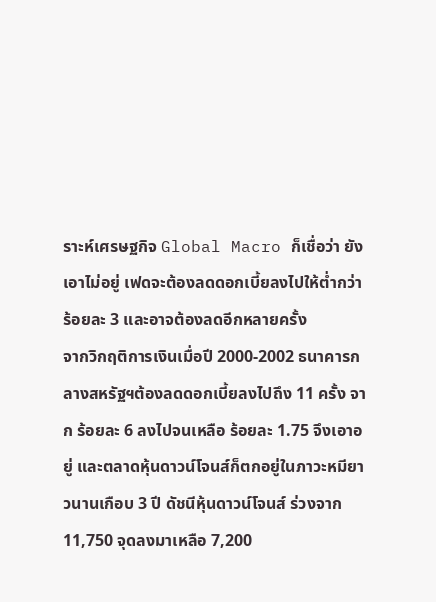ราะห์เศรษฐกิจ Global Macro ก็เชื่อว่า ยังเอาไม่อยู่ เฟดจะต้องลดดอกเบี้ยลงไปให้ต่ำกว่า ร้อยละ 3 และอาจต้องลดอีกหลายครั้ง
จากวิกฤติการเงินเมื่อปี 2000-2002 ธนาคารกลางสหรัฐฯต้องลดดอกเบี้ยลงไปถึง 11 ครั้ง จาก ร้อยละ 6 ลงไปจนเหลือ ร้อยละ 1.75 จึงเอาอยู่ และตลาดหุ้นดาวน์โจนส์ก็ตกอยู่ในภาวะหมียาวนานเกือบ 3 ปี ดัชนีหุ้นดาวน์โจนส์ ร่วงจาก 11,750 จุดลงมาเหลือ 7,200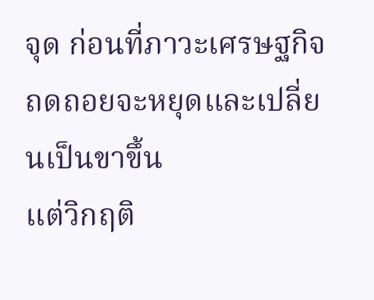จุด ก่อนที่ภาวะเศรษฐกิจถดถอยจะหยุดและเปลี่ยนเป็นขาขึ้น
แต่วิกฤติ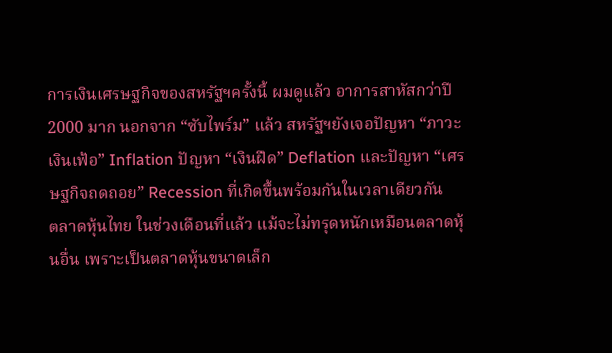การเงินเศรษฐกิจของสหรัฐฯครั้งนี้ ผมดูแล้ว อาการสาหัสกว่าปี 2000 มาก นอกจาก “ซับไพร์ม” แล้ว สหรัฐฯยังเจอปัญหา “ภาวะเงินเฟ้อ” Inflation ปัญหา “เงินฝืด” Deflation และปัญหา “เศรษฐกิจถดถอย” Recession ที่เกิดขึ้นพร้อมกันในเวลาเดียวกัน
ตลาดหุ้นไทย ในช่วงเดือนที่แล้ว แม้จะไม่ทรุดหนักเหมือนตลาดหุ้นอื่น เพราะเป็นตลาดหุ้นขนาดเล็ก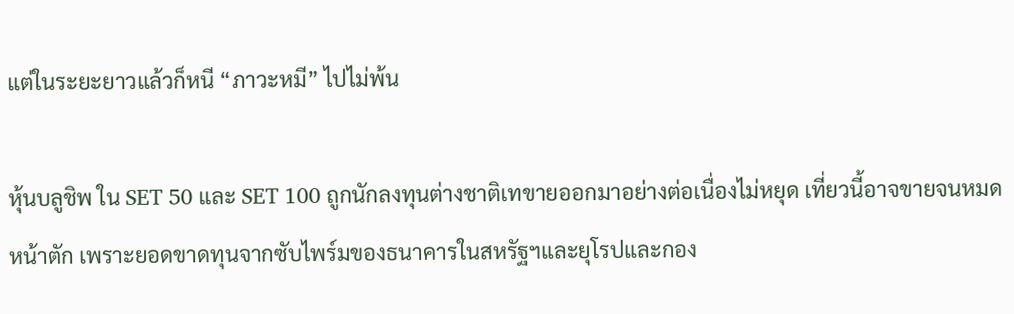แต่ในระยะยาวแล้วก็หนี “ภาวะหมี” ไปไม่พ้น

หุ้นบลูชิพ ใน SET 50 และ SET 100 ถูกนักลงทุนต่างชาติเทขายออกมาอย่างต่อเนื่องไม่หยุด เที่ยวนี้อาจขายจนหมดหน้าตัก เพราะยอดขาดทุนจากซับไพร์มของธนาคารในสหรัฐฯและยุโรปและกอง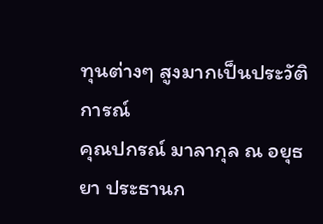ทุนต่างๆ สูงมากเป็นประวัติการณ์
คุณปกรณ์ มาลากุล ณ อยุธยา ประธานก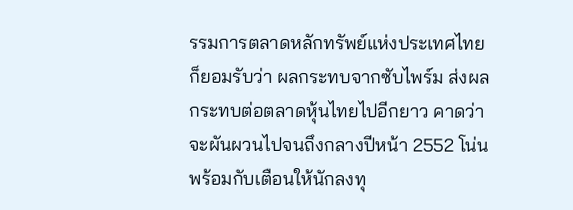รรมการตลาดหลักทรัพย์แห่งประเทศไทย ก็ยอมรับว่า ผลกระทบจากซับไพร์ม ส่งผลกระทบต่อตลาดหุ้นไทยไปอีกยาว คาดว่าจะผันผวนไปจนถึงกลางปีหน้า 2552 โน่น พร้อมกับเตือนให้นักลงทุ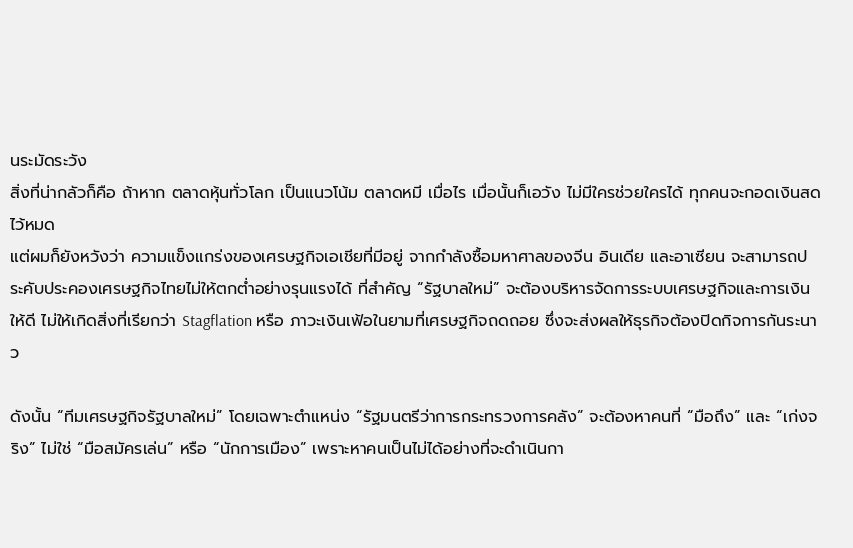นระมัดระวัง
สิ่งที่น่ากลัวก็คือ ถ้าหาก ตลาดหุ้นทั่วโลก เป็นแนวโน้ม ตลาดหมี เมื่อไร เมื่อนั้นก็เอวัง ไม่มีใครช่วยใครได้ ทุกคนจะกอดเงินสดไว้หมด
แต่ผมก็ยังหวังว่า ความแข็งแกร่งของเศรษฐกิจเอเชียที่มีอยู่ จากกำลังซื้อมหาศาลของจีน อินเดีย และอาเซียน จะสามารถประคับประคองเศรษฐกิจไทยไม่ให้ตกต่ำอย่างรุนแรงได้ ที่สำคัญ “รัฐบาลใหม่” จะต้องบริหารจัดการระบบเศรษฐกิจและการเงินให้ดี ไม่ให้เกิดสิ่งที่เรียกว่า Stagflation หรือ ภาวะเงินเฟ้อในยามที่เศรษฐกิจถดถอย ซึ่งจะส่งผลให้ธุรกิจต้องปิดกิจการกันระนาว

ดังนั้น “ทีมเศรษฐกิจรัฐบาลใหม่” โดยเฉพาะตำแหน่ง “รัฐมนตรีว่าการกระทรวงการคลัง” จะต้องหาคนที่ “มือถึง” และ “เก่งจริง” ไม่ใช่ “มือสมัครเล่น” หรือ “นักการเมือง” เพราะหาคนเป็นไม่ได้อย่างที่จะดำเนินกา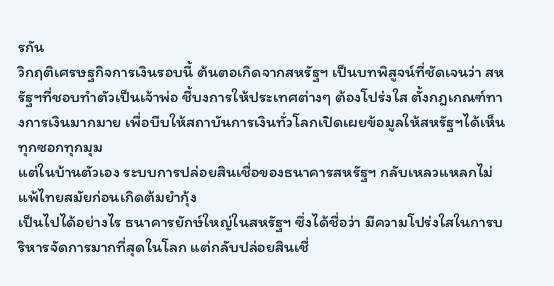รกัน
วิกฤติเศรษฐกิจการเงินรอบนี้ ต้นตอเกิดจากสหรัฐฯ เป็นบทพิสูจน์ที่ชัดเจนว่า สหรัฐฯที่ชอบทำตัวเป็นเจ้าพ่อ ชี้บงการให้ประเทศต่างๆ ต้องโปร่งใส ตั้งกฎเกณฑ์ทางการเงินมากมาย เพื่อบีบให้สถาบันการเงินทั่วโลกเปิดเผยข้อมูลให้สหรัฐฯได้เห็นทุกซอกทุกมุม
แต่ในบ้านตัวเอง ระบบการปล่อยสินเชื่อของธนาคารสหรัฐฯ กลับเหลวแหลกไม่แพ้ไทยสมัยก่อนเกิดต้มยำกุ้ง
เป็นไปได้อย่างไร ธนาคารยักษ์ใหญ่ในสหรัฐฯ ซึ่งได้ชื่อว่า มีความโปร่งใสในการบริหารจัดการมากที่สุดในโลก แต่กลับปล่อยสินเชื่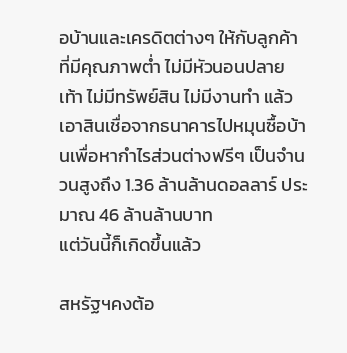อบ้านและเครดิตต่างๆ ให้กับลูกค้าที่มีคุณภาพต่ำ ไม่มีหัวนอนปลายเท้า ไม่มีทรัพย์สิน ไม่มีงานทำ แล้วเอาสินเชื่อจากธนาคารไปหมุนซื้อบ้านเพื่อหากำไรส่วนต่างฟรีๆ เป็นจำนวนสูงถึง 1.36 ล้านล้านดอลลาร์ ประมาณ 46 ล้านล้านบาท
แต่วันนี้ก็เกิดขึ้นแล้ว

สหรัฐฯคงต้อ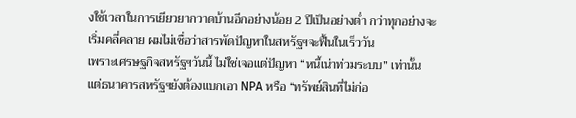งใช้เวลาในการเยียวยากวาดบ้านอีกอย่างน้อย 2 ปีเป็นอย่างต่ำ กว่าทุกอย่างจะเริ่มคลี่คลาย ผมไม่เชื่อว่าสารพัดปัญหาในสหรัฐฯจะฟื้นในเร็ววัน
เพราะเศรษฐกิจสหรัฐฯวันนี้ ไม่ใช่เจอแต่ปัญหา “หนี้เน่าท่วมระบบ” เท่านั้น แต่ธนาคารสหรัฐฯยังต้องแบกเอา NPA หรือ “ทรัพย์สินที่ไม่ก่อ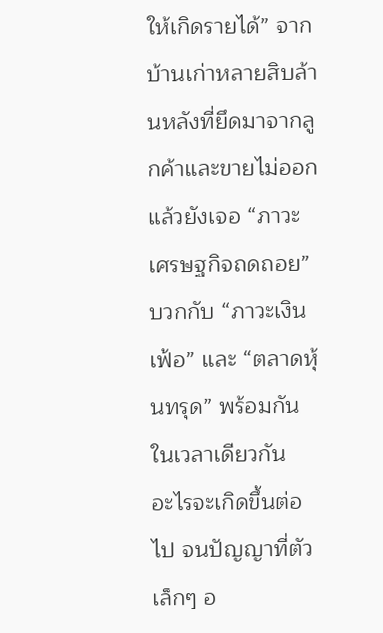ให้เกิดรายได้” จากบ้านเก่าหลายสิบล้านหลังที่ยึดมาจากลูกค้าและขายไม่ออก แล้วยังเจอ “ภาวะเศรษฐกิจถดถอย” บวกกับ “ภาวะเงินเฟ้อ” และ “ตลาดหุ้นทรุด” พร้อมกันในเวลาเดียวกัน
อะไรจะเกิดขึ้นต่อไป จนปัญญาที่ตัวเล็กๆ อ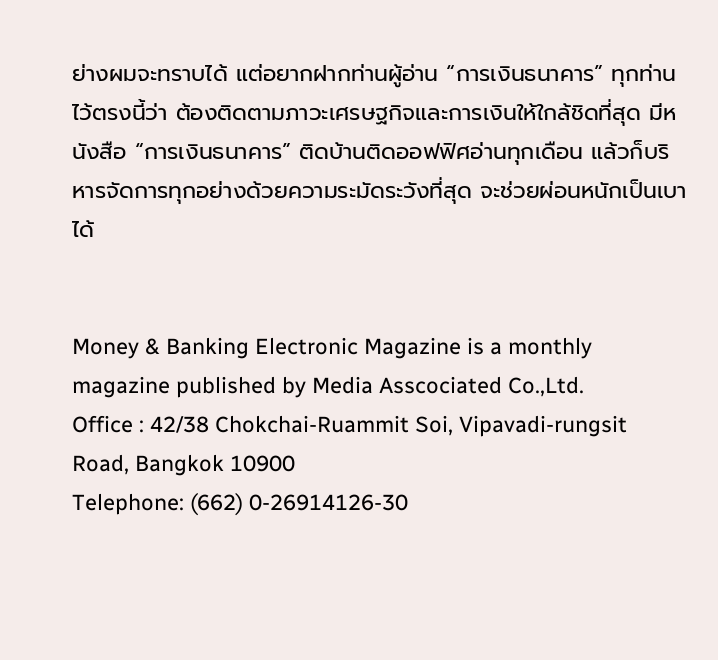ย่างผมจะทราบได้ แต่อยากฝากท่านผู้อ่าน “การเงินธนาคาร” ทุกท่านไว้ตรงนี้ว่า ต้องติดตามภาวะเศรษฐกิจและการเงินให้ใกล้ชิดที่สุด มีหนังสือ “การเงินธนาคาร” ติดบ้านติดออฟฟิศอ่านทุกเดือน แล้วก็บริหารจัดการทุกอย่างด้วยความระมัดระวังที่สุด จะช่วยผ่อนหนักเป็นเบาได้


Money & Banking Electronic Magazine is a monthly magazine published by Media Asscociated Co.,Ltd.
Office : 42/38 Chokchai-Ruammit Soi, Vipavadi-rungsit Road, Bangkok 10900
Telephone: (662) 0-26914126-30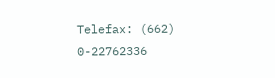Telefax: (662) 0-22762336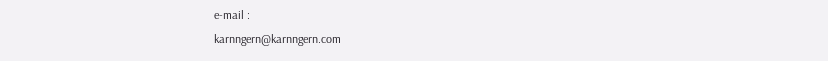e-mail :
karnngern@karnngern.com